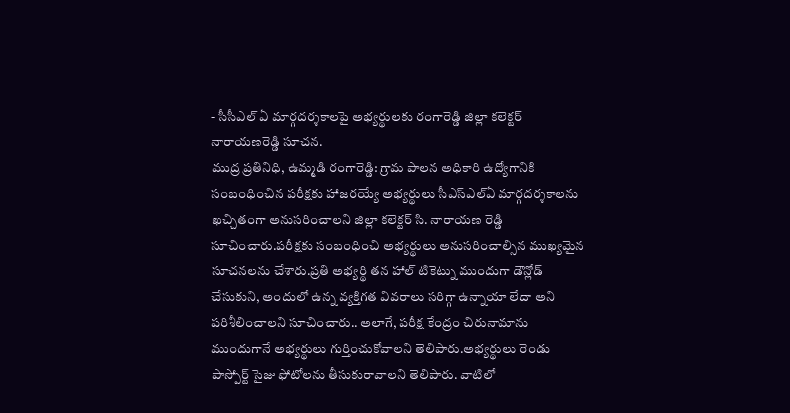- సీసీఎల్ ఏ మార్గదర్శకాలపై అభ్యర్థులకు రంగారెడ్డి జిల్లా కలెక్టర్ నారాయణరెడ్డి సూచన.
ముద్ర ప్రతినిధి, ఉమ్మడి రంగారెడ్డి: గ్రామ పాలన అధికారి ఉద్యోగానికి సంబంధించిన పరీక్షకు హాజరయ్యే అభ్యర్థులు సీఎస్ఎల్ఏ మార్గదర్శకాలను ఖచ్చితంగా అనుసరించాలని జిల్లా కలెక్టర్ సి. నారాయణ రెడ్డి సూచించారు.పరీక్షకు సంబంధించి అభ్యర్థులు అనుసరించాల్సిన ముఖ్యమైన సూచనలను చేశారు.ప్రతి అభ్యర్థి తన హాల్ టికెట్ను ముందుగా డౌన్లోడ్ చేసుకుని, అందులో ఉన్న వ్యక్తిగత వివరాలు సరిగ్గా ఉన్నాయా లేదా అని పరిశీలించాలని సూచించారు.. అలాగే, పరీక్ష కేంద్రం చిరునామాను ముందుగానే అభ్యర్థులు గుర్తించుకోవాలని తెలిపారు.అభ్యర్థులు రెండు పాస్పోర్ట్ సైజు ఫోటోలను తీసుకురావాలని తెలిపారు. వాటిలో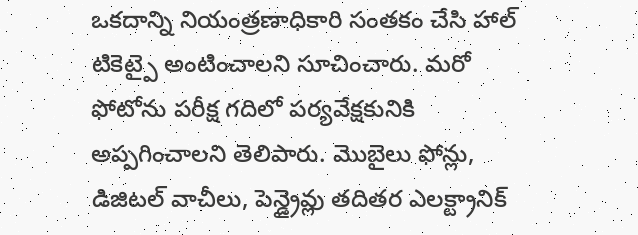ఒకదాన్ని నియంత్రణాధికారి సంతకం చేసి హాల్ టికెట్పై అంటించాలని సూచించారు. మరో ఫోటోను పరీక్ష గదిలో పర్యవేక్షకునికి అప్పగించాలని తెలిపారు. మొబైలు ఫోన్లు, డిజిటల్ వాచీలు, పెన్డ్రైవ్లు తదితర ఎలక్ట్రానిక్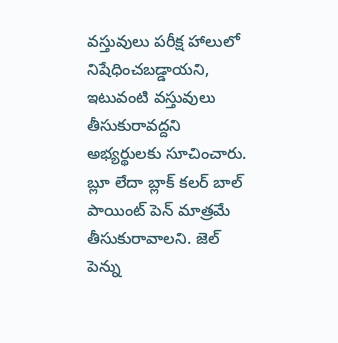వస్తువులు పరీక్ష హాలులో నిషేధించబడ్డాయని, ఇటువంటి వస్తువులు తీసుకురావద్దని అభ్యర్థులకు సూచించారు. బ్లూ లేదా బ్లాక్ కలర్ బాల్ పాయింట్ పెన్ మాత్రమే తీసుకురావాలని. జెల్ పెన్ను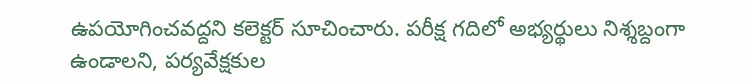ఉపయోగించవద్దని కలెక్టర్ సూచించారు. పరీక్ష గదిలో అభ్యర్థులు నిశ్శబ్దంగా ఉండాలని, పర్యవేక్షకుల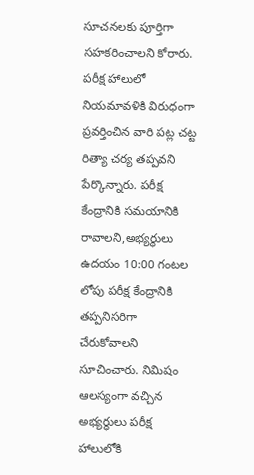సూచనలకు పూర్తిగా సహకరించాలని కోరారు. పరీక్ష హాలులో నియమావళికి విరుధంగా ప్రవర్తించిన వారి పట్ల చట్ట రిత్యా చర్య తప్పవని పేర్కొన్నారు. పరీక్ష కేంద్రానికి సమయానికి రావాలని,అభ్యర్థులు ఉదయం 10:00 గంటల లోపు పరీక్ష కేంద్రానికి తప్పనిసరిగా చేరుకోవాలని సూచించారు. నిమిషం ఆలస్యంగా వచ్చిన అభ్యర్థులు పరీక్ష హాలులోకి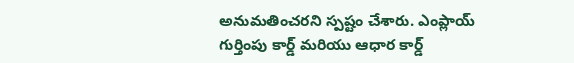అనుమతించరని స్పష్టం చేశారు. ఎంప్లాయ్ గుర్తింపు కార్డ్ మరియు ఆధార కార్డ్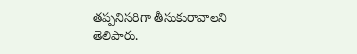తప్పనిసరిగా తీసుకురావాలని తెలిపారు.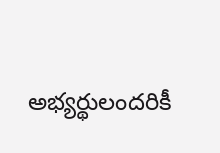అభ్యర్థులందరికీ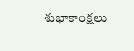శుభాకాంక్షలు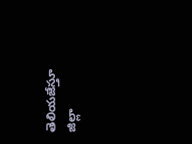తెలియజేస్తూ జిల్లా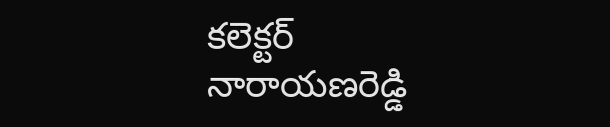కలెక్టర్ నారాయణరెడ్డి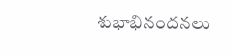శుభాభినందనలు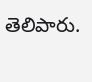తెలిపారు.